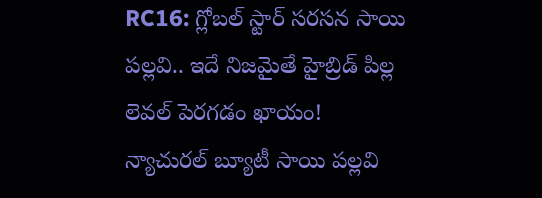RC16: గ్లోబల్ స్టార్ సరసన సాయి పల్లవి.. ఇదే నిజమైతే హైబ్రిడ్ పిల్ల లెవల్ పెరగడం ఖాయం!
న్యాచురల్ బ్యూటీ సాయి పల్లవి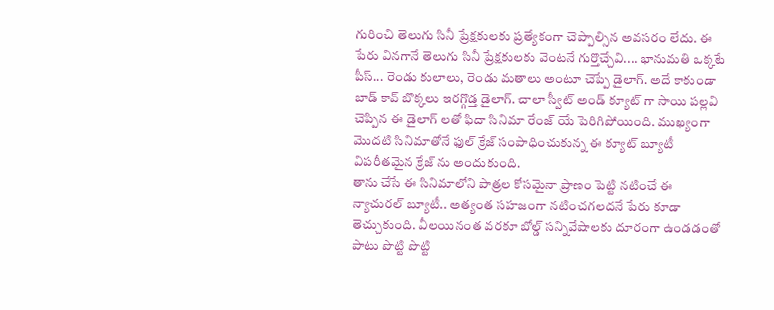గురించి తెలుగు సినీ ప్రేక్షకులకు ప్రత్యేకంగా చెప్పాల్సిన అవసరం లేదు. ఈ పేరు వినగానే తెలుగు సినీ ప్రేక్షకులకు వెంటనే గుర్తొచ్చేవి.... భానుమతి ఒక్కటే పీస్... రెండు కులాలు, రెండు మతాలు అంటూ చెప్పే డైలాగ్. అదే కాకుండా బాడ్ కావ్ బొక్కలు ఇరగ్గొడ్త డైలాగ్. చాలా స్వీట్ అండ్ క్యూట్ గా సాయి పల్లవి చెప్పిన ఈ డైలాగ్ లతో ఫిదా సినిమా రేంజ్ యే పెరిగిపోయింది. ముఖ్యంగా మొదటి సినిమాతోనే ఫుల్ క్రేజ్ సంపాధించుకున్న ఈ క్యూట్ బ్యూటీ విపరీతమైన క్రేజ్ ను అందుకుంది.
తాను చేసే ఈ సినిమాలోని పాత్రల కోసమైనా ప్రాణం పెట్టి నటించే ఈ న్యాచురల్ బ్యూటీ.. అత్యంత సహజంగా నటించగలదనే పేరు కూడా తెచ్చుకుంది. వీలయినంత వరకూ బోల్డ్ సన్నివేషాలకు దూరంగా ఉండడంతో పాటు పొట్టి పొట్టి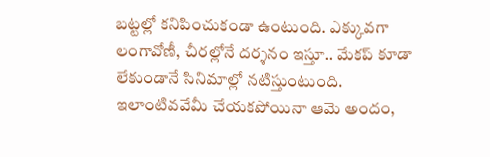బట్టల్లో కనిపించుకండా ఉంటుంది. ఎక్కువగా లంగావోణీ, చీరల్లోనే దర్శనం ఇస్తూ.. మేకప్ కూడా లేకుండానే సినిమాల్లో నటిస్తుంటుంది. ఇలాంటివవేమీ చేయకపోయినా ఆమె అందం,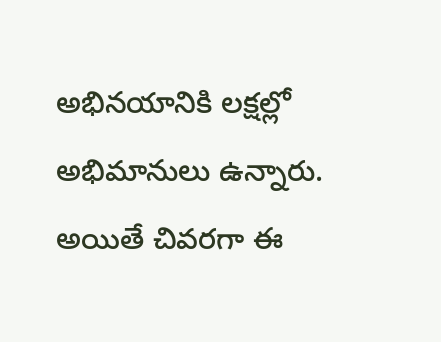అభినయానికి లక్షల్లో అభిమానులు ఉన్నారు. అయితే చివరగా ఈ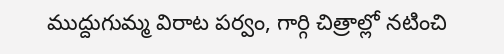ముద్దుగుమ్మ విరాట పర్వం, గార్గి చిత్రాల్లో నటించి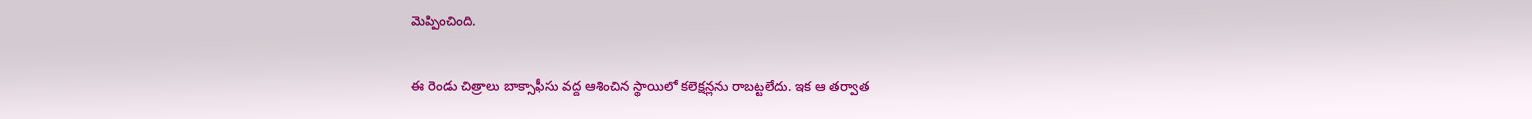మెప్పించింది.

ఈ రెండు చిత్రాలు బాక్సాఫీసు వద్ద ఆశించిన స్థాయిలో కలెక్షన్లను రాబట్టలేదు. ఇక ఆ తర్వాత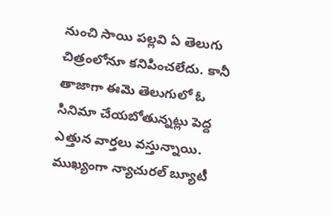నుంచి సాయి పల్లవి ఏ తెలుగు చిత్రంలోనూ కనిపించలేదు. కానీ తాజాగా ఈమె తెలుగులో ఓ సినిమా చేయబోతున్నట్లు పెద్ద ఎత్తున వార్తలు వస్తున్నాయి. ముఖ్యంగా న్యాచురల్ బ్యూటీ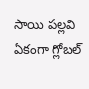సాయి పల్లవి ఏకంగా గ్లోబల్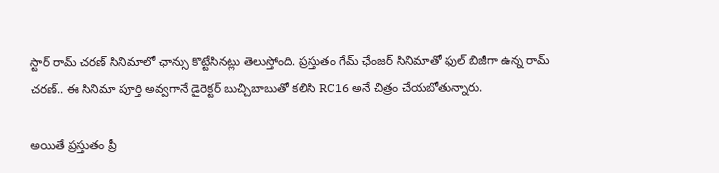స్టార్ రామ్ చరణ్ సినిమాలో ఛాన్సు కొట్టేసినట్లు తెలుస్తోంది. ప్రస్తుతం గేమ్ ఛేంజర్ సినిమాతో ఫుల్ బిజీగా ఉన్న రామ్ చరణ్.. ఈ సినిమా పూర్తి అవ్వగానే డైరెక్టర్ బుచ్చిబాబుతో కలిసి RC16 అనే చిత్రం చేయబోతున్నారు.

అయితే ప్రస్తుతం ప్రీ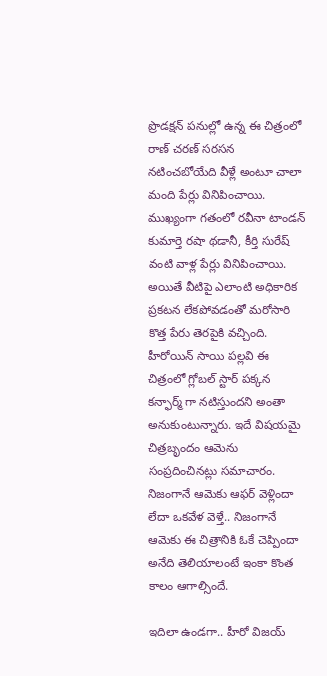ప్రొడక్షన్ పనుల్లో ఉన్న ఈ చిత్రంలో రాణ్ చరణ్ సరసన నటించబోయేది వీళ్లే అంటూ చాలా మంది పేర్లు వినిపించాయి. ముఖ్యంగా గతంలో రవీనా టాండన్ కుమార్తె రషా థడానీ, కీర్తి సురేష్ వంటి వాళ్ల పేర్లు వినిపించాయి. అయితే వీటిపై ఎలాంటి అధికారిక ప్రకటన లేకపోవడంతో మరోసారి కొత్త పేరు తెరపైకి వచ్చింది. హీరోయిన్ సాయి పల్లవి ఈ చిత్రంలో గ్లోబల్ స్టార్ పక్కన కన్ఫార్మ్ గా నటిస్తుందని అంతా అనుకుంటున్నారు. ఇదే విషయమై చిత్రబృందం ఆమెను సంప్రదించినట్లు సమాచారం. నిజంగానే ఆమెకు ఆఫర్ వెళ్లిందా లేదా ఒకవేళ వెళ్తే.. నిజంగానే ఆమెకు ఈ చిత్రానికి ఓకే చెప్పిందా అనేది తెలియాలంటే ఇంకా కొంత కాలం ఆగాల్సిందే.

ఇదిలా ఉండగా.. హీరో విజయ్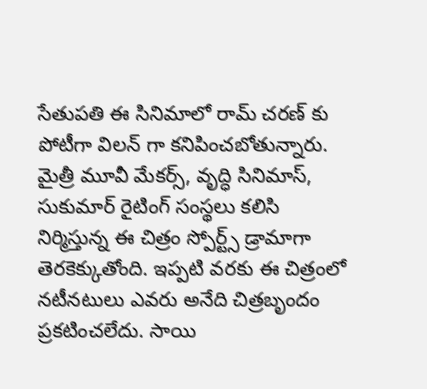సేతుపతి ఈ సినిమాలో రామ్ చరణ్ కు పోటీగా విలన్ గా కనిపించబోతున్నారు. మైత్రీ మూవీ మేకర్స్, వృద్ధి సినిమాస్, సుకుమార్ రైటింగ్ సంస్థలు కలిసి నిర్మిస్తున్న ఈ చిత్రం స్పోర్ట్స్ డ్రామాగా తెరకెక్కుతోంది. ఇప్పటి వరకు ఈ చిత్రంలో నటీనటులు ఎవరు అనేది చిత్రబృందం ప్రకటించలేదు. సాయి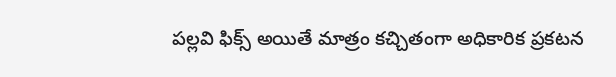పల్లవి ఫిక్స్ అయితే మాత్రం కచ్చితంగా అధికారిక ప్రకటన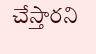చేస్తారని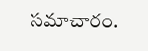సమాచారం.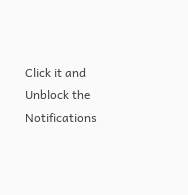Click it and Unblock the Notifications